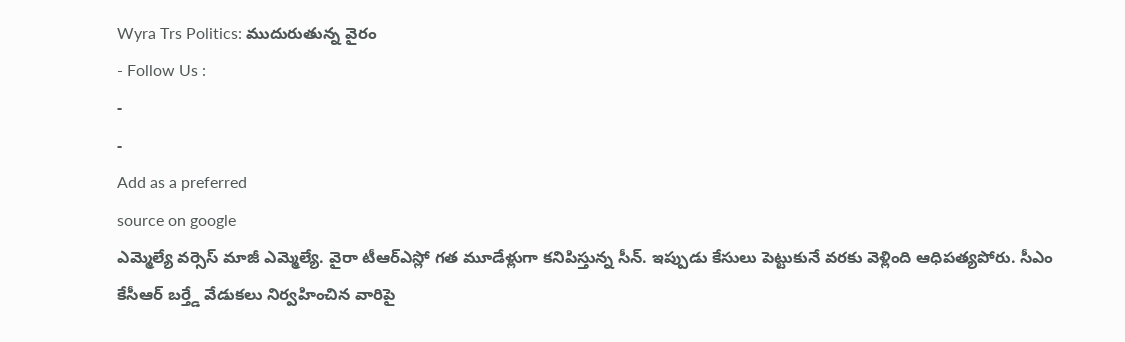Wyra Trs Politics: ముదురుతున్న వైరం
- Follow Us :
-
-
Add as a preferred
source on google
ఎమ్మెల్యే వర్సెస్ మాజీ ఎమ్మెల్యే. వైరా టీఆర్ఎస్లో గత మూడేళ్లుగా కనిపిస్తున్న సీన్. ఇప్పుడు కేసులు పెట్టుకునే వరకు వెళ్లింది ఆధిపత్యపోరు. సీఎం కేసీఆర్ బర్త్డే వేడుకలు నిర్వహించిన వారిపై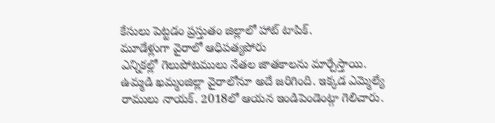కేసులు పెట్టడం ప్రస్తుతం జిల్లాలో హాట్ టాపిక్.
మూడేళ్లుగా వైరాలో ఆధిపత్యపోరు
ఎన్నికల్లో గెలుపోటములు నేతల జాతకాలను మార్చేస్తాయి. ఉమ్మడి ఖమ్మంజిల్లా వైరాలోనూ అదే జరిగింది. ఇక్కడ ఎమ్మెల్యే రాములు నాయక్. 2018లో ఆయన ఇండిపెండెంట్గా గెలిచారు.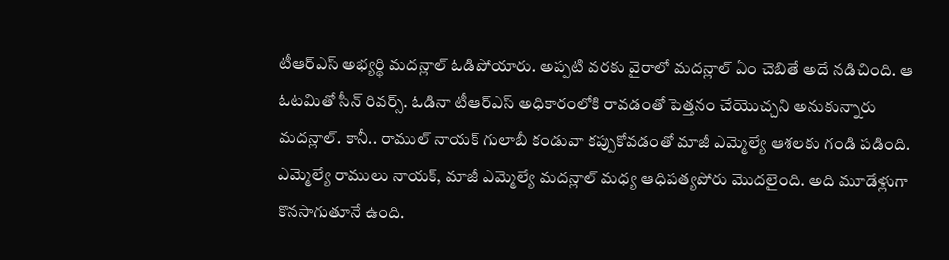టీఆర్ఎస్ అభ్యర్థి మదన్లాల్ ఓడిపోయారు. అప్పటి వరకు వైరాలో మదన్లాల్ ఏం చెబితే అదే నడిచింది. ఆ ఓటమితో సీన్ రివర్స్. ఓడినా టీఆర్ఎస్ అధికారంలోకి రావడంతో పెత్తనం చేయొచ్చని అనుకున్నారు మదన్లాల్. కానీ.. రాముల్ నాయక్ గులాబీ కండువా కప్పుకోవడంతో మాజీ ఎమ్మెల్యే ఆశలకు గండి పడింది. ఎమ్మెల్యే రాములు నాయక్, మాజీ ఎమ్మెల్యే మదన్లాల్ మధ్య ఆధిపత్యపోరు మొదలైంది. అది మూడేళ్లుగా కొనసాగుతూనే ఉంది.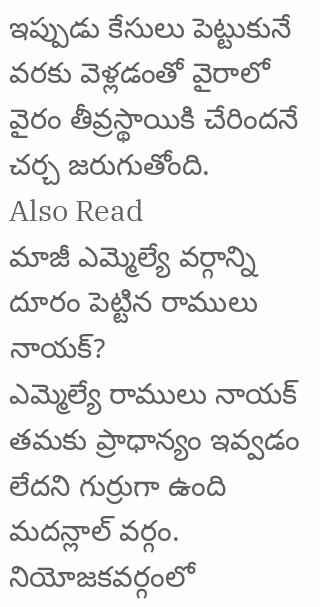ఇప్పుడు కేసులు పెట్టుకునే వరకు వెళ్లడంతో వైరాలో వైరం తీవ్రస్థాయికి చేరిందనే చర్చ జరుగుతోంది.
Also Read
మాజీ ఎమ్మెల్యే వర్గాన్ని దూరం పెట్టిన రాములు నాయక్?
ఎమ్మెల్యే రాములు నాయక్ తమకు ప్రాధాన్యం ఇవ్వడం లేదని గుర్రుగా ఉంది మదన్లాల్ వర్గం. నియోజకవర్గంలో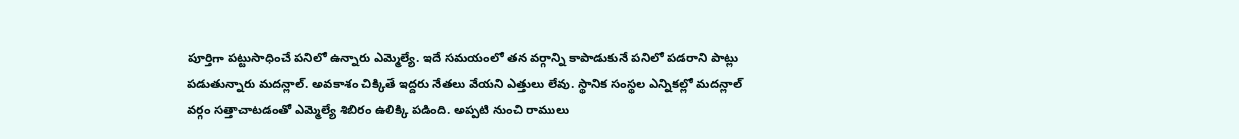పూర్తిగా పట్టుసాధించే పనిలో ఉన్నారు ఎమ్మెల్యే. ఇదే సమయంలో తన వర్గాన్ని కాపాడుకునే పనిలో పడరాని పాట్లు పడుతున్నారు మదన్లాల్. అవకాశం చిక్కితే ఇద్దరు నేతలు వేయని ఎత్తులు లేవు. స్థానిక సంస్థల ఎన్నికల్లో మదన్లాల్ వర్గం సత్తాచాటడంతో ఎమ్మెల్యే శిబిరం ఉలిక్కి పడింది. అప్పటి నుంచి రాములు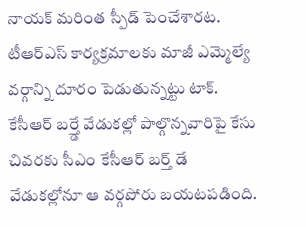నాయక్ మరింత స్పీడ్ పెంచేశారట. టీఆర్ఎస్ కార్యక్రమాలకు మాజీ ఎమ్మెల్యే వర్గాన్ని దూరం పెడుతున్నట్టు టాక్.
కేసీఆర్ బర్త్డే వేడుకల్లో పాల్గొన్నవారిపై కేసు
చివరకు సీఎం కేసీఆర్ బర్త్ డే వేడుకల్లోనూ ఆ వర్గపోరు బయటపడింది.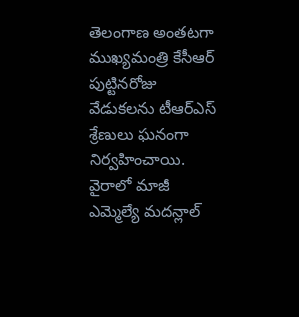తెలంగాణ అంతటగా ముఖ్యమంత్రి కేసీఆర్ పుట్టినరోజు వేడుకలను టీఆర్ఎస్ శ్రేణులు ఘనంగా నిర్వహించాయి. వైరాలో మాజీ ఎమ్మెల్యే మదన్లాల్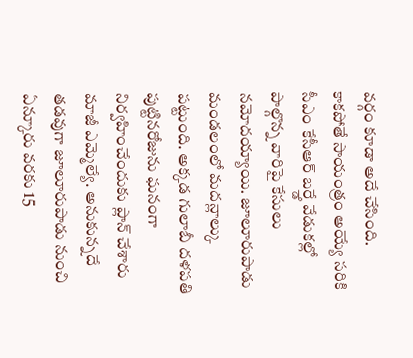వర్గం కూడా అదే చేసింది. కాకపోతే సాయంత్రం అయ్యే సరికి సీఎం కేసీఆర్ బర్త్డే వేడుకల్లో పాల్గొన్న వారిపై కేసులు నమోదయ్యాయి. జూలూరుపాడు మండలంలో మదన్లాల్కు పట్టుంది. అక్కడ గులాబీ దళపతి పుట్టినరోజును ఘనంగా నిర్వహించేందుకు ప్లాన్ చేశారు మాజీ ఎమ్మెల్యే. అనుకున్నదే తడవుగా జూలూరుపాడు నుంచి ఏన్కూరు వరకు 15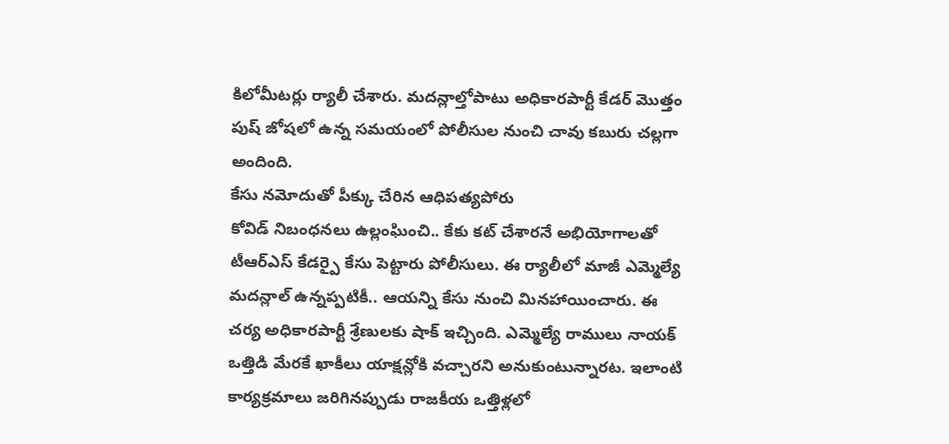కిలోమీటర్లు ర్యాలీ చేశారు. మదన్లాల్తోపాటు అధికారపార్టీ కేడర్ మొత్తం పుష్ జోషలో ఉన్న సమయంలో పోలీసుల నుంచి చావు కబురు చల్లగా అందింది.
కేసు నమోదుతో పీక్కు చేరిన ఆధిపత్యపోరు
కోవిడ్ నిబంధనలు ఉల్లంఘించి.. కేకు కట్ చేశారనే అభియోగాలతో టీఆర్ఎస్ కేడర్పై కేసు పెట్టారు పోలీసులు. ఈ ర్యాలీలో మాజీ ఎమ్మెల్యే మదన్లాల్ ఉన్నప్పటికీ.. ఆయన్ని కేసు నుంచి మినహాయించారు. ఈ చర్య అధికారపార్టీ శ్రేణులకు షాక్ ఇచ్చింది. ఎమ్మెల్యే రాములు నాయక్ ఒత్తిడి మేరకే ఖాకీలు యాక్షన్లోకి వచ్చారని అనుకుంటున్నారట. ఇలాంటి కార్యక్రమాలు జరిగినప్పుడు రాజకీయ ఒత్తిళ్లలో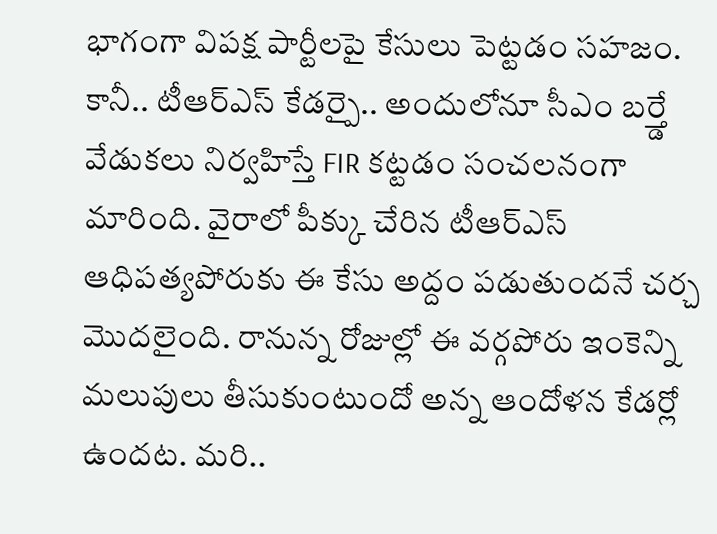భాగంగా విపక్ష పార్టీలపై కేసులు పెట్టడం సహజం. కానీ.. టీఆర్ఎస్ కేడర్పై.. అందులోనూ సీఎం బర్త్డే వేడుకలు నిర్వహిస్తే FIR కట్టడం సంచలనంగా మారింది. వైరాలో పీక్కు చేరిన టీఆర్ఎస్ ఆధిపత్యపోరుకు ఈ కేసు అద్దం పడుతుందనే చర్చ మొదలైంది. రానున్న రోజుల్లో ఈ వర్గపోరు ఇంకెన్ని మలుపులు తీసుకుంటుందో అన్న ఆందోళన కేడర్లో ఉందట. మరి..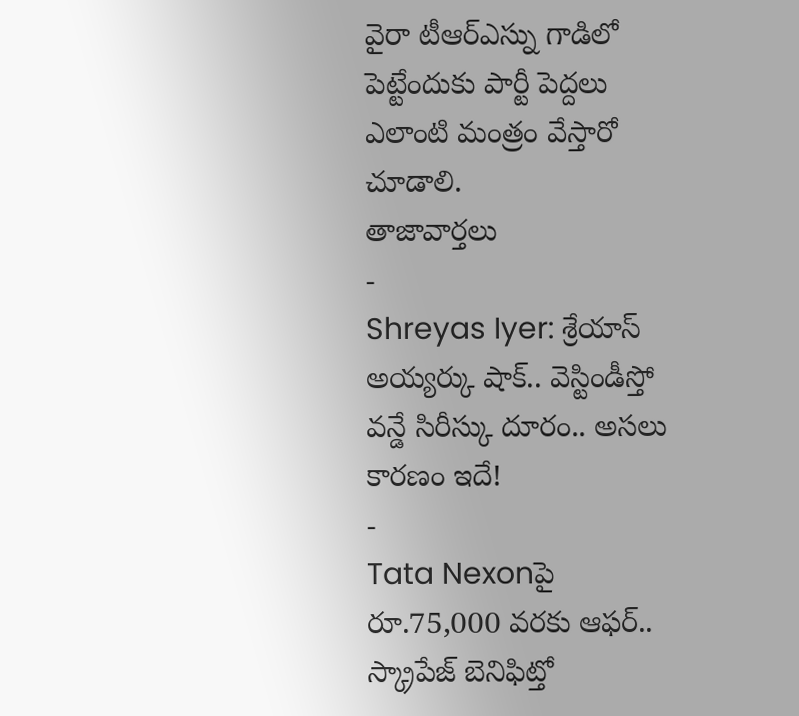వైరా టీఆర్ఎస్ను గాడిలో పెట్టేందుకు పార్టీ పెద్దలు ఎలాంటి మంత్రం వేస్తారో చూడాలి.
తాజావార్తలు
-
Shreyas Iyer: శ్రేయాస్ అయ్యర్కు షాక్.. వెస్టిండీస్తో వన్డే సిరీస్కు దూరం.. అసలు కారణం ఇదే!
-
Tata Nexonపై రూ.75,000 వరకు ఆఫర్.. స్క్రాపేజ్ బెనిఫిట్తో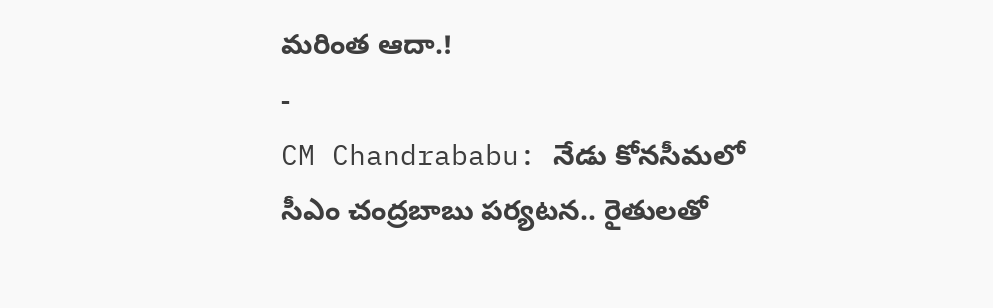మరింత ఆదా.!
-
CM Chandrababu: నేడు కోనసీమలో సీఎం చంద్రబాబు పర్యటన.. రైతులతో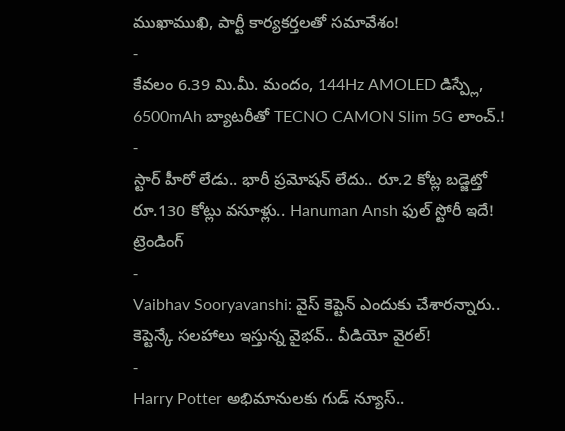ముఖాముఖి, పార్టీ కార్యకర్తలతో సమావేశం!
-
కేవలం 6.39 మి.మీ. మందం, 144Hz AMOLED డిస్ప్లే, 6500mAh బ్యాటరీతో TECNO CAMON Slim 5G లాంచ్.!
-
స్టార్ హీరో లేడు.. భారీ ప్రమోషన్ లేదు.. రూ.2 కోట్ల బడ్జెట్తో రూ.130 కోట్లు వసూళ్లు.. Hanuman Ansh ఫుల్ స్టోరీ ఇదే!
ట్రెండింగ్
-
Vaibhav Sooryavanshi: వైస్ కెప్టెన్ ఎందుకు చేశారన్నారు.. కెప్టెన్కే సలహాలు ఇస్తున్న వైభవ్.. వీడియో వైరల్!
-
Harry Potter అభిమానులకు గుడ్ న్యూస్..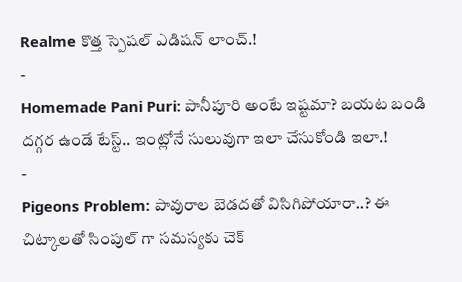Realme కొత్త స్పెషల్ ఎడిషన్ లాంచ్.!
-
Homemade Pani Puri: పానీపూరి అంటే ఇష్టమా? బయట బండి దగ్గర ఉండే టేస్ట్.. ఇంట్లోనే సులువుగా ఇలా చేసుకోండి ఇలా.!
-
Pigeons Problem: పావురాల బెడదతో విసిగిపోయారా..? ఈ చిట్కాలతో సింపుల్ గా సమస్యకు చెక్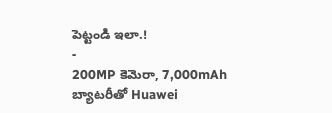పెట్టండి ఇలా.!
-
200MP కెమెరా, 7,000mAh బ్యాటరీతో Huawei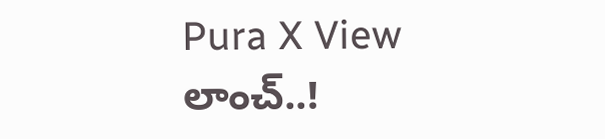Pura X View లాంచ్..!